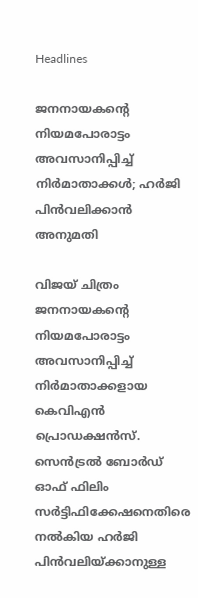Headlines

ജനനായകന്റെ നിയമപോരാട്ടം അവസാനിപ്പിച്ച് നിർമാതാക്കൾ; ഹർജി പിൻവലിക്കാൻ അനുമതി

വിജയ് ചിത്രം ജനനായകന്റെ നിയമപോരാട്ടം അവസാനിപ്പിച്ച് നിർമാതാക്കളായ കെവിഎൻ പ്രൊഡക്ഷൻസ്. സെൻട്രൽ ബോർഡ് ഓഫ് ഫിലിം സർട്ടിഫിക്കേഷനെതിരെ നൽകിയ ഹർജി പിൻവലിയ്ക്കാനുള്ള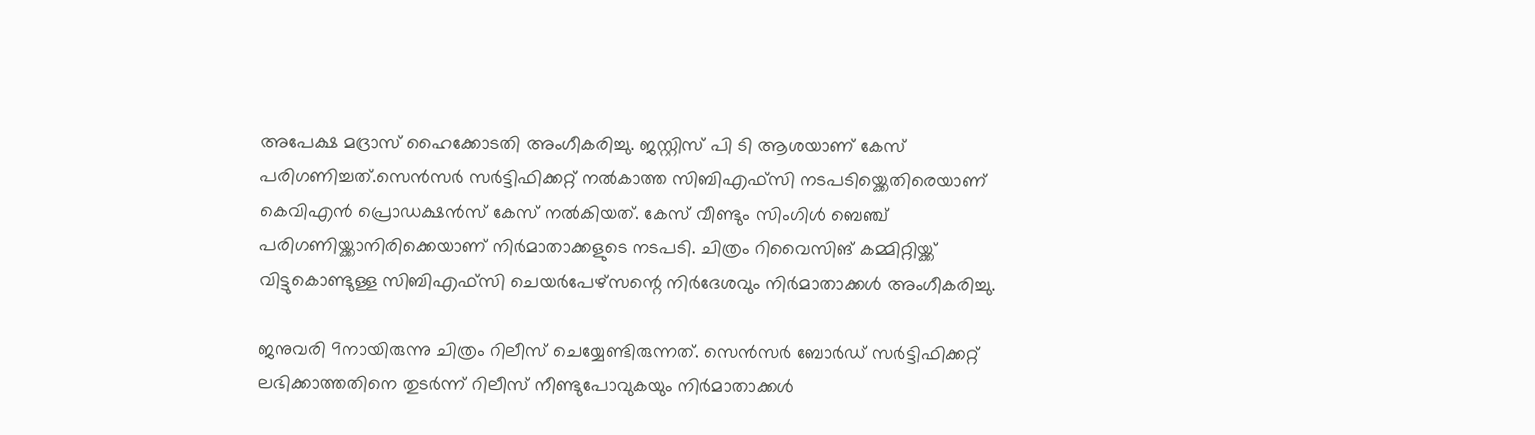അപേക്ഷ മദ്രാസ് ഹൈക്കോടതി അംഗീകരിച്ചു. ജസ്റ്റിസ് പി ടി ആശയാണ് കേസ് പരിഗണിച്ചത്.സെൻസർ സർട്ടിഫിക്കറ്റ് നൽകാത്ത സിബിഎഫ്സി നടപടിയ്ക്കെതിരെയാണ് കെവിഎൻ പ്രൊഡക്ഷൻസ് കേസ് നൽകിയത്. കേസ് വീണ്ടും സിംഗിൾ ബെഞ്ച് പരിഗണിയ്ക്കാനിരിക്കെയാണ് നിർമാതാക്കളുടെ നടപടി. ചിത്രം റിവൈസിങ് കമ്മിറ്റിയ്ക്ക് വിട്ടുകൊണ്ടുള്ള സിബിഎഫ്സി ചെയർപേഴ്സന്റെ നിർദേശവും നിർമാതാക്കൾ അംഗീകരിച്ചു.

ജനുവരി 9നായിരുന്നു ചിത്രം റിലീസ് ചെയ്യേണ്ടിരുന്നത്. സെൻസർ ബോർഡ് സർട്ടിഫിക്കറ്റ് ലഭിക്കാത്തതിനെ തുടർന്ന് റിലീസ് നീണ്ടുപോവുകയും നിർമാതാക്കൾ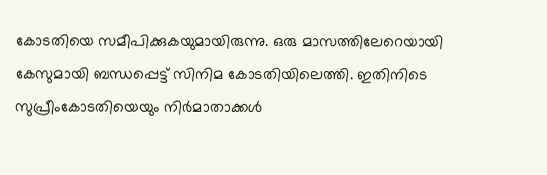കോടതിയെ സമീപിക്കുകയുമായിരുന്നു. ഒരു മാസത്തിലേറെയായി കേസുമായി ബന്ധപ്പെട്ട് സിനിമ കോടതിയിലെത്തി. ഇതിനിടെ സുപ്രീംകോടതിയെയും നിർമാതാക്കൾ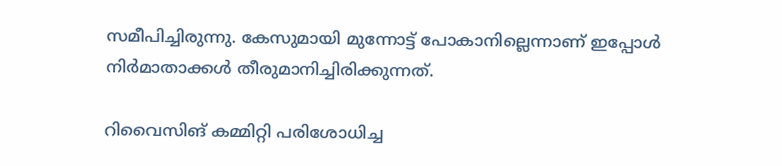സമീപിച്ചിരുന്നു. കേസുമായി മുന്നോട്ട് പോകാനില്ലെന്നാണ് ഇപ്പോൾ നിർമാതാക്കൾ തീരുമാനിച്ചിരിക്കുന്നത്.

റിവൈസിങ് കമ്മിറ്റി പരിശോധിച്ച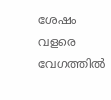ശേഷം വളരെ വേഗത്തിൽ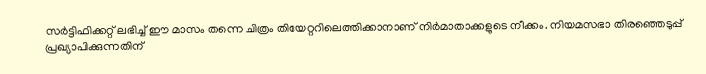സർട്ടിഫിക്കറ്റ് ലഭിച്ച് ഈ മാസം തന്നെ ചിത്രം തിയേറ്ററിലെത്തിക്കാനാണ് നിർമാതാക്കളുടെ നീക്കം. നിയമസഭാ തിരഞ്ഞെടുപ്പ് പ്രഖ്യാപിക്കുന്നതിന്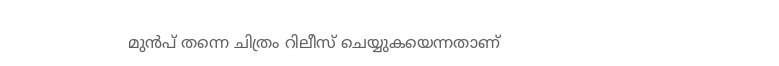മുൻപ് തന്നെ ചിത്രം റിലീസ് ചെയ്യുകയെന്നതാണ്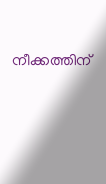നീക്കത്തിന്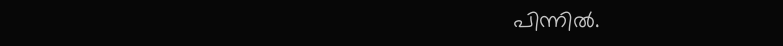പിന്നിൽ.